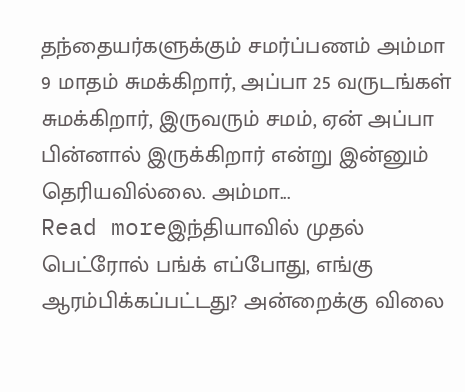தந்தையர்களுக்கும் சமர்ப்பணம் அம்மா 9 மாதம் சுமக்கிறார், அப்பா 25 வருடங்கள் சுமக்கிறார், இருவரும் சமம், ஏன் அப்பா பின்னால் இருக்கிறார் என்று இன்னும் தெரியவில்லை. அம்மா...
Read moreஇந்தியாவில் முதல் பெட்ரோல் பங்க் எப்போது, எங்கு ஆரம்பிக்கப்பட்டது? அன்றைக்கு விலை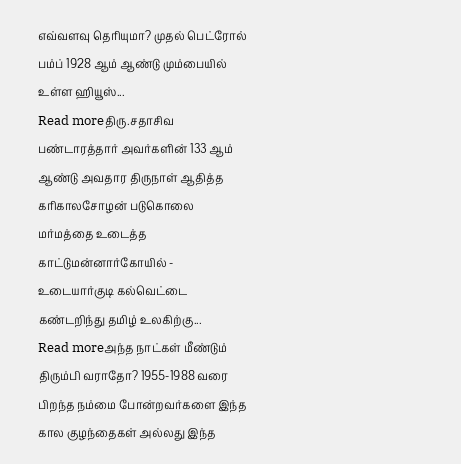எவ்வளவு தெரியுமா? முதல் பெட்ரோல் பம்ப் 1928 ஆம் ஆண்டு மும்பையில் உள்ள ஹியூஸ்...
Read moreதிரு.சதாசிவ பண்டாரத்தார் அவர்களின் 133 ஆம் ஆண்டு அவதார திருநாள் ஆதித்த கரிகாலசோழன் படுகொலை மர்மத்தை உடைத்த காட்டுமன்னார்கோயில் - உடையார்குடி கல்வெட்டை கண்டறிந்து தமிழ் உலகிற்கு...
Read moreஅந்த நாட்கள் மீண்டும் திரும்பி வராதோ? 1955-1988 வரை பிறந்த நம்மை போன்றவர்களை இந்த கால குழந்தைகள் அல்லது இந்த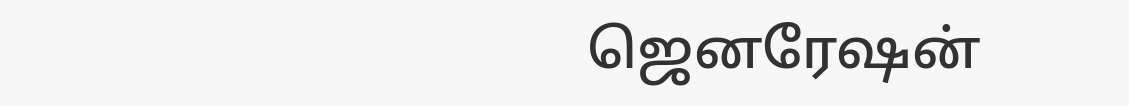ஜெனரேஷன்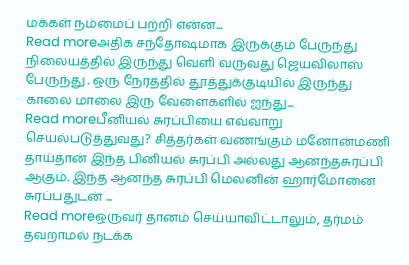மக்கள் நம்மைப் பற்றி என்ன...
Read moreஅதிக சந்தோஷமாக இருக்கும் பேருந்து நிலையத்தில் இருந்து வெளி வருவது ஜெயவிலாஸ் பேருந்து . ஒரு நேரத்தில் தூத்துக்குடியில் இருந்து காலை மாலை இரு வேளைகளில் ஐந்து...
Read moreபீனியல் சுரப்பியை எவ்வாறு செயல்படுத்துவது? சித்தர்கள் வணங்கும் மனோன்மணி தாய்தான் இந்த பினியல் சுரப்பி அல்லது ஆனந்தசுரப்பி ஆகும். இந்த ஆனந்த சுரப்பி மெலனின் ஹார்மோனை சுரப்பதுடன் ...
Read moreஒருவர் தானம் செய்யாவிட்டாலும், தர்மம் தவறாமல் நடக்க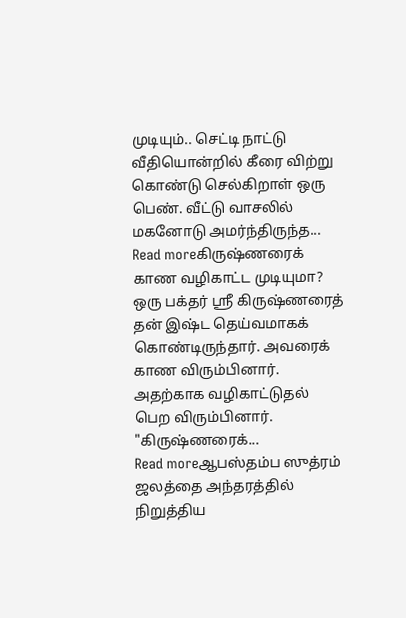முடியும்.. செட்டி நாட்டு வீதியொன்றில் கீரை விற்று கொண்டு செல்கிறாள் ஒரு பெண். வீட்டு வாசலில் மகனோடு அமர்ந்திருந்த...
Read moreகிருஷ்ணரைக் காண வழிகாட்ட முடியுமா? ஒரு பக்தர் ஸ்ரீ கிருஷ்ணரைத் தன் இஷ்ட தெய்வமாகக் கொண்டிருந்தார். அவரைக் காண விரும்பினார். அதற்காக வழிகாட்டுதல் பெற விரும்பினார். "கிருஷ்ணரைக்...
Read moreஆபஸ்தம்ப ஸுத்ரம் ஜலத்தை அந்தரத்தில் நிறுத்திய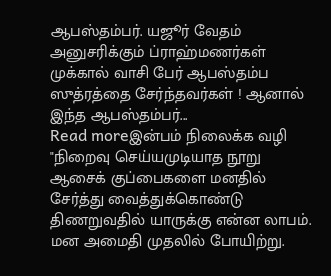ஆபஸ்தம்பர். யஜூர் வேதம் அனுசரிக்கும் ப்ராஹ்மணர்கள் முக்கால் வாசி பேர் ஆபஸ்தம்ப ஸுத்ரத்தை சேர்ந்தவர்கள் ! ஆனால் இந்த ஆபஸ்தம்பர்...
Read moreஇன்பம் நிலைக்க வழி "நிறைவு செய்யமுடியாத நூறு ஆசைக் குப்பைகளை மனதில் சேர்த்து வைத்துக்கொண்டு திணறுவதில் யாருக்கு என்ன லாபம். மன அமைதி முதலில் போயிற்று.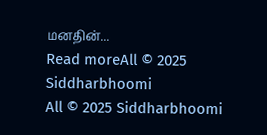மனதின்...
Read moreAll © 2025 Siddharbhoomi
All © 2025 Siddharbhoomi